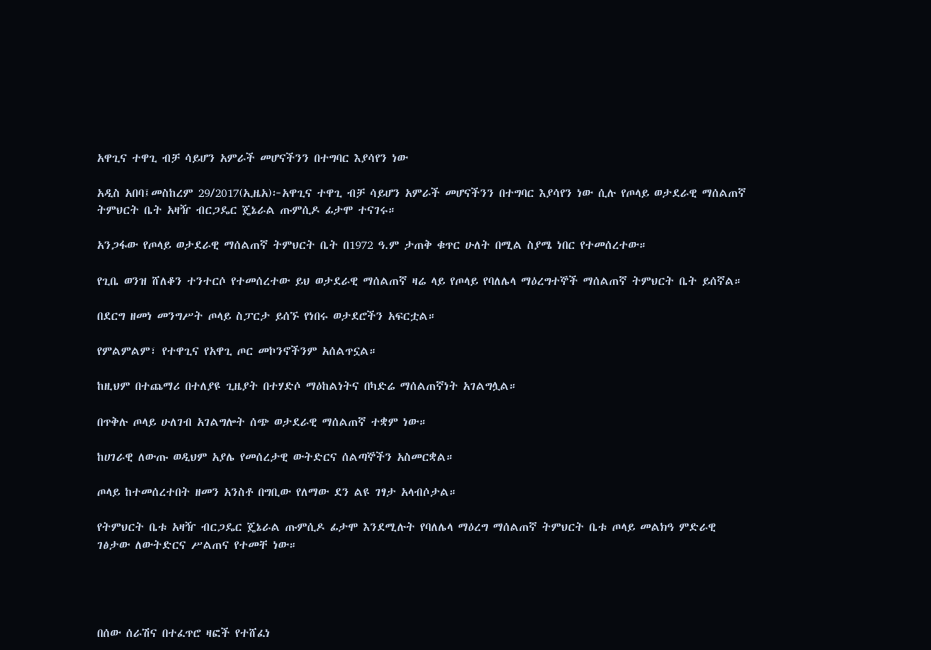አዋጊና ተዋጊ ብቻ ሳይሆን አምራች መሆናችንን በተግባር እያሳየን ነው

አዲስ አበባ፤መስከረም 29/2017(ኢዜአ)፦አዋጊና ተዋጊ ብቻ ሳይሆን አምራች መሆናችንን በተግባር እያሳየን ነው ሲሉ የጦላይ ወታደራዊ ማሰልጠኛ ትምህርት ቤት አዛዥ ብርጋዴር ጄኔራል ጡምሲዶ ፊታሞ ተናገሩ።

አንጋፋው የጦላይ ወታደራዊ ማሰልጠኛ ትምህርት ቤት በ1972 ዓ.ም ታጠቅ ቁጥር ሁለት በሚል ስያሜ ነበር የተመሰረተው።

የጊቤ ወንዝ ሸለቆን ተንተርሶ የተመሰረተው ይህ ወታደራዊ ማሰልጠኛ ዛሬ ላይ የጦላይ የባለሌላ ማዕረግተኞች ማሰልጠኛ ትምህርት ቤት ይሰኛል።

በደርግ ዘመነ መንግሥት ጦላይ ስፓርታ ይሰኙ የነበሩ ወታደሮችን አፍርቷል።

የምልምልም፣ የተዋጊና የአዋጊ ጦር መኮንኖችንም አሰልጥኗል።

ከዚህም በተጨማሪ በተለያዩ ጊዜያት በተሃድሶ ማዕከልነትና በካድሬ ማሰልጠኛነት አገልግሏል።

በጥቅሉ ጦላይ ሁለገብ አገልግሎት ሰጭ ወታደራዊ ማሰልጠኛ ተቋም ነው።

ከሀገራዊ ለውጡ ወዲህም አያሌ የመሰረታዊ ውትድርና ሰልጣኞችን አስመርቋል።

ጦላይ ከተመሰረተበት ዘመን አንስቶ በግቢው የለማው ደን ልዩ ገፃታ አላብሶታል።

የትምህርት ቤቱ አዛዥ ብርጋዴር ጄኔራል ጡምሲዶ ፊታሞ እንደሚሉት የባለሌላ ማዕረግ ማሰልጠኛ ትምህርት ቤቱ ጦላይ መልክዓ ምድራዊ ገፅታው ለውትድርና ሥልጠና የተመቸ ነው።




በሰው ሰራሽና በተፈጥሮ ዛፎች የተሸፈነ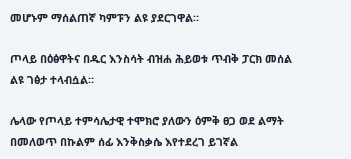መሆኑም ማሰልጠኛ ካምፑን ልዩ ያደርገዋል።

ጦላይ በዕፅዋትና በዱር እንስሳት ብዝሐ ሕይወቱ ጥብቅ ፓርክ መሰል ልዩ ገፅታ ተላብሷል።

ሌላው የጦላይ ተምሳሌታዊ ተሞክሮ ያለውን ዕምቅ ፀጋ ወደ ልማት በመለወጥ በኩልም ሰፊ እንቅስቃሴ እየተደረገ ይገኛል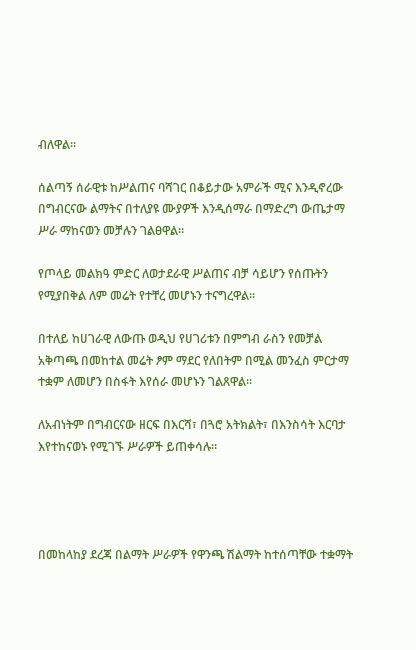ብለዋል።

ሰልጣኝ ሰራዊቱ ከሥልጠና ባሻገር በቆይታው አምራች ሚና እንዲኖረው በግብርናው ልማትና በተለያዩ ሙያዎች እንዲሰማራ በማድረግ ውጤታማ ሥራ ማከናወን መቻሉን ገልፀዋል።

የጦላይ መልክዓ ምድር ለወታደራዊ ሥልጠና ብቻ ሳይሆን የሰጡትን የሚያበቅል ለም መሬት የተቸረ መሆኑን ተናግረዋል።

በተለይ ከሀገራዊ ለውጡ ወዲህ የሀገሪቱን በምግብ ራስን የመቻል አቅጣጫ በመከተል መሬት ፆም ማደር የለበትም በሚል መንፈስ ምርታማ ተቋም ለመሆን በስፋት እየሰራ መሆኑን ገልጸዋል።

ለአብነትም በግብርናው ዘርፍ በእርሻ፣ በጓሮ አትክልት፣ በእንስሳት እርባታ እየተከናወኑ የሚገኙ ሥራዎች ይጠቀሳሉ።




በመከላከያ ደረጃ በልማት ሥራዎች የዋንጫ ሽልማት ከተሰጣቸው ተቋማት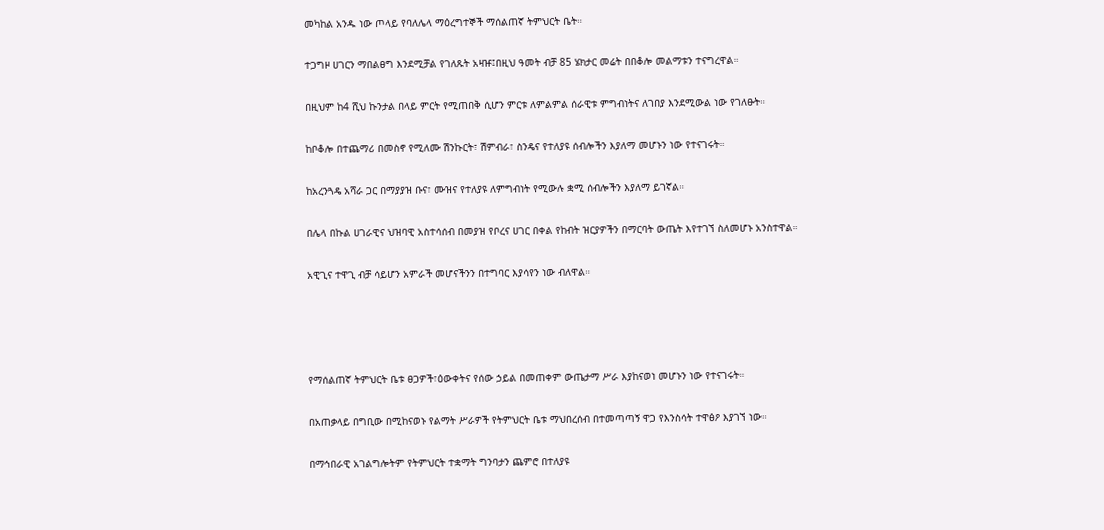መካከል አንዱ ነው ጦላይ የባለሌላ ማዕረግተኞች ማሰልጠኛ ትምህርት ቤት።

ተጋግዞ ሀገርን ማበልፀግ እንደሚቻል የገለጹት አዛዡ፤በዚህ ዓመት ብቻ 85 ሄክታር መሬት በበቆሎ መልማቱን ተናግረዋል።

በዚህም ከ4 ሺህ ኩንታል በላይ ምርት የሚጠበቅ ሲሆን ምርቱ ለምልምል ሰራዊቱ ምግብነትና ለገበያ እንደሚውል ነው የገለፁት።

ከቦቆሎ በተጨማሪ በመስኖ የሚለሙ ሽንኩርት፣ ሽምብራ፣ ስንዴና የተለያዩ ሰብሎችን እያለማ መሆኑን ነው የተናገሩት።

ከአረንጓዴ አሻራ ጋር በማያያዝ ቡና፣ ሙዝና የተለያዩ ለምግብነት የሚውሉ ቋሚ ሰብሎችን እያለማ ይገኛል።

በሌላ በኩል ሀገራዊና ህዝባዊ አስተሳሰብ በመያዝ የቦረና ሀገር በቀል የከብት ዝርያዎችን በማርባት ውጤት እየተገኘ ስለመሆኑ አንስተዋል።

አዊጊና ተዋጊ ብቻ ሳይሆን አምራች መሆናችንን በተግባር እያሳየን ነው ብለዋል።




የማሰልጠኛ ትምህርት ቤቱ ፀጋዎች፣ዕውቀትና የሰው ኃይል በመጠቀም ውጤታማ ሥራ እያከናወነ መሆኑን ነው የተናገሩት።

በአጠቃላይ በግቢው በሚከናወኑ የልማት ሥራዎች የትምህርት ቤቱ ማህበረሰብ በተመጣጣኝ ዋጋ የእንስሳት ተዋፅዖ እያገኘ ነው።

በማኅበራዊ አገልግሎትም የትምህርት ተቋማት ግንባታን ጨምሮ በተለያዩ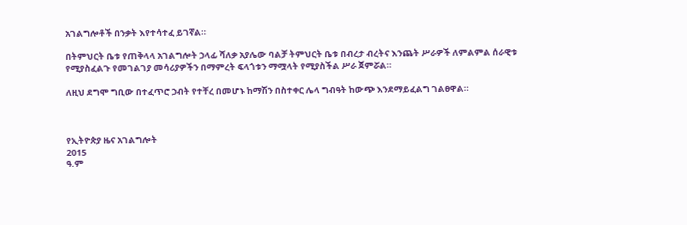አገልግሎቶች በንቃት እየተሳተፈ ይገኛል።

በትምህርት ቤቱ የጠቅላላ አገልግሎት ኃላፊ ሻለቃ አያሌው ባልቻ ትምህርት ቤቱ በብረታ ብረትና እንጨት ሥራዎች ለምልምል ሰራዊቱ የሚያስፈልጉ የመገልገያ መሳሪያዎችን በማምረት ፍላጎቱን ማሟላት የሚያስችል ሥራ ጀምሯል።

ለዚህ ደግሞ ግቢው በተፈጥሮ ኃብት የተቸረ በመሆኑ ከማሽን በስተቀር ሌላ ግብዓት ከውጭ እንደማይፈልግ ገልፀዋል።



የኢትዮጵያ ዜና አገልግሎት
2015
ዓ.ም